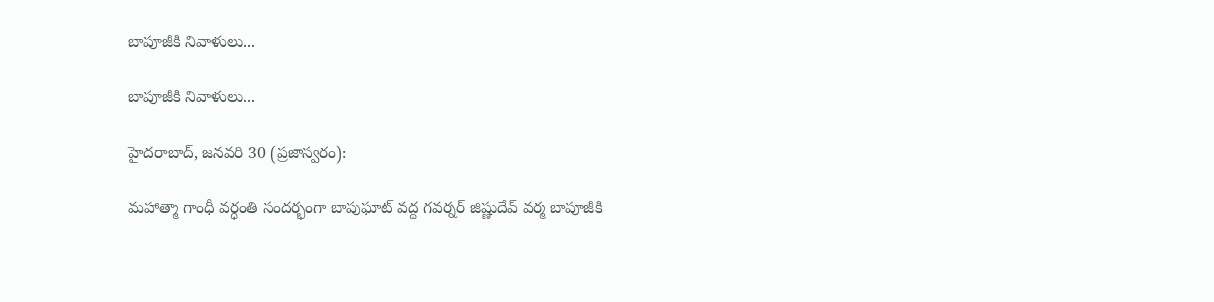బాపూజీకి నివాళులు...

బాపూజీకి నివాళులు...

హైదరాబాద్, జనవరి 30 (ప్రజాస్వరం):

మహాత్మా గాంధీ వర్ధంతి సందర్భంగా బాపుఘాట్ వద్ద గవర్నర్ జిష్ణుదేవ్ వర్మ బాపూజీకి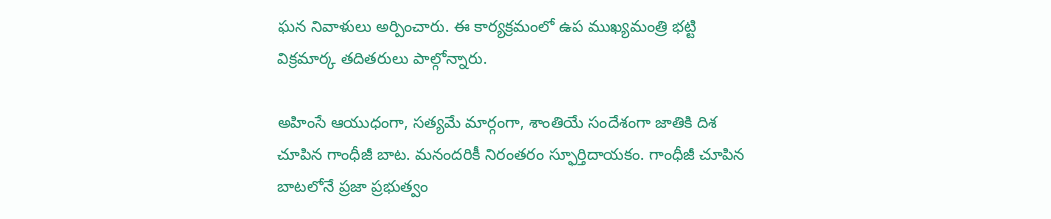ఘన నివాళులు అర్పించారు. ఈ కార్యక్రమంలో ఉప ముఖ్యమంత్రి భట్టి విక్రమార్క తదితరులు పాల్గోన్నారు.

అహింసే ఆయుధంగా, సత్యమే మార్గంగా, శాంతియే సందేశంగా జాతికి దిశ చూపిన గాంధీజీ బాట. మనందరికీ నిరంతరం స్ఫూర్తిదాయకం. గాంధీజీ చూపిన బాటలోనే ప్రజా ప్రభుత్వం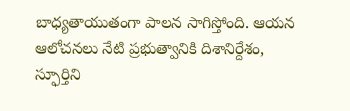బాధ్యతాయుతంగా పాలన సాగిస్తోంది. ఆయన ఆలోచనలు నేటి ప్రభుత్వానికి దిశానిర్దేశం, స్ఫూర్తిని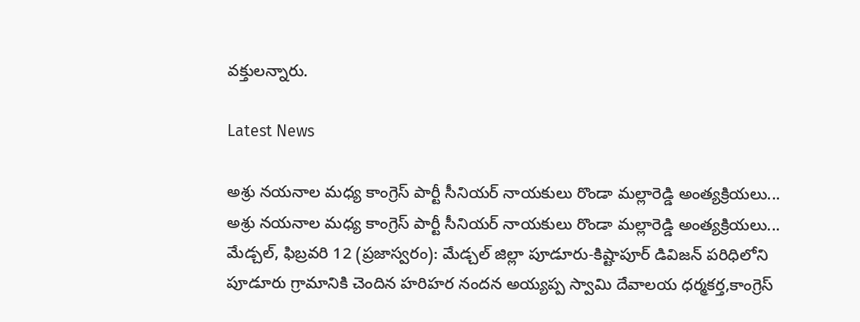వక్తులన్నారు.

Latest News

అశ్రు నయనాల మధ్య కాంగ్రెస్ పార్టీ సీనియర్ నాయకులు రొండా మల్లారెడ్డి అంత్యక్రియలు... అశ్రు నయనాల మధ్య కాంగ్రెస్ పార్టీ సీనియర్ నాయకులు రొండా మల్లారెడ్డి అంత్యక్రియలు...
మేడ్చల్, ఫిబ్రవరి 12 (ప్రజాస్వరం): మేడ్చల్ జిల్లా పూడూరు-కిష్టాపూర్ డివిజన్ పరిధిలోని పూడూరు గ్రామానికి చెందిన హరిహర నందన అయ్యప్ప స్వామి దేవాలయ ధర్మకర్త,కాంగ్రెస్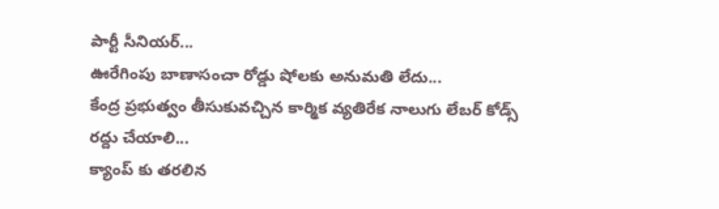పార్టీ సీనియర్...
ఊరేగింపు బాణాసంచా రోడ్డు షోలకు అనుమతి లేదు...
కేంద్ర ప్రభుత్వం తీసుకువచ్చిన కార్మిక వ్యతిరేక నాలుగు లేబర్ కోడ్స్ రద్దు చేయాలి...
క్యాంప్ కు తరలిన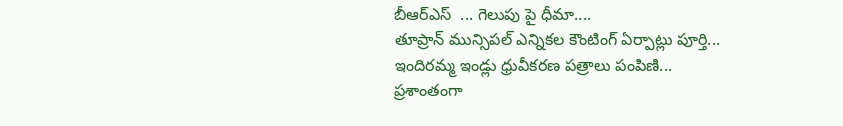బీఆర్ఎస్  ... గెలుపు పై ధీమా....
తూప్రాన్ మున్సిపల్ ఎన్నికల కౌంటింగ్ ఏర్పాట్లు పూర్తి...
ఇందిరమ్మ ఇండ్లు ధ్రువీకరణ పత్రాలు పంపిణి...
ప్రశాంతంగా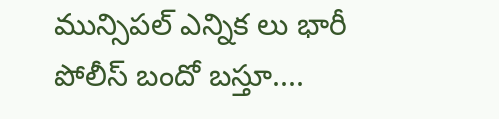మున్సిపల్ ఎన్నిక లు భారీ పోలీస్ బందో బస్తూ....